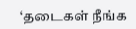‘தடைகள் நீங்க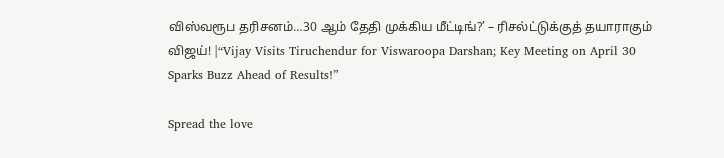விஸ்வரூப தரிசனம்…30 ஆம் தேதி முக்கிய மீட்டிங்?’ – ரிசல்ட்டுக்குத் தயாராகும் விஜய்! |“Vijay Visits Tiruchendur for Viswaroopa Darshan; Key Meeting on April 30 Sparks Buzz Ahead of Results!”

Spread the love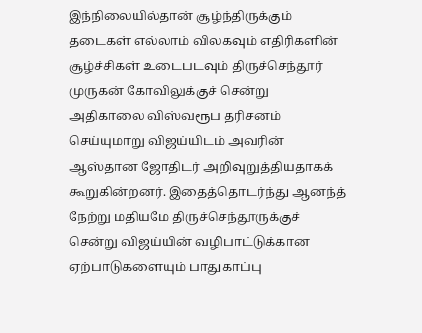இந்நிலையில்தான் சூழ்ந்திருக்கும் தடைகள் எல்லாம் விலகவும் எதிரிகளின் சூழ்ச்சிகள் உடைபடவும் திருச்செந்தூர் முருகன் கோவிலுக்குச் சென்று அதிகாலை விஸ்வரூப தரிசனம் செய்யுமாறு விஜய்யிடம் அவரின் ஆஸ்தான ஜோதிடர் அறிவுறுத்தியதாகக் கூறுகின்றனர். இதைத்தொடர்ந்து ஆனந்த் நேற்று மதியமே திருச்செந்தூருக்குச் சென்று விஜய்யின் வழிபாட்டுக்கான ஏற்பாடுகளையும் பாதுகாப்பு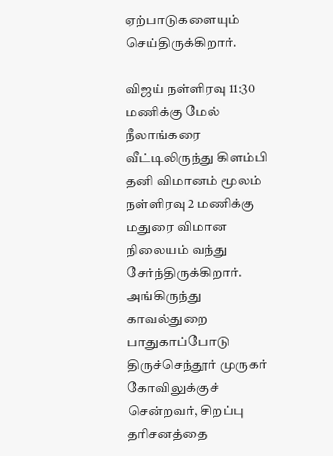ஏற்பாடுகளையும் செய்திருக்கிறார்.

விஜய் நள்ளிரவு 11:30 மணிக்கு மேல் நீலாங்கரை வீட்டிலிருந்து கிளம்பி தனி விமானம் மூலம் நள்ளிரவு 2 மணிக்கு மதுரை விமான நிலையம் வந்து சேர்ந்திருக்கிறார். அங்கிருந்து காவல்துறை பாதுகாப்போடு திருச்செந்தூர் முருகர் கோவிலுக்குச் சென்றவர், சிறப்பு தரிசனத்தை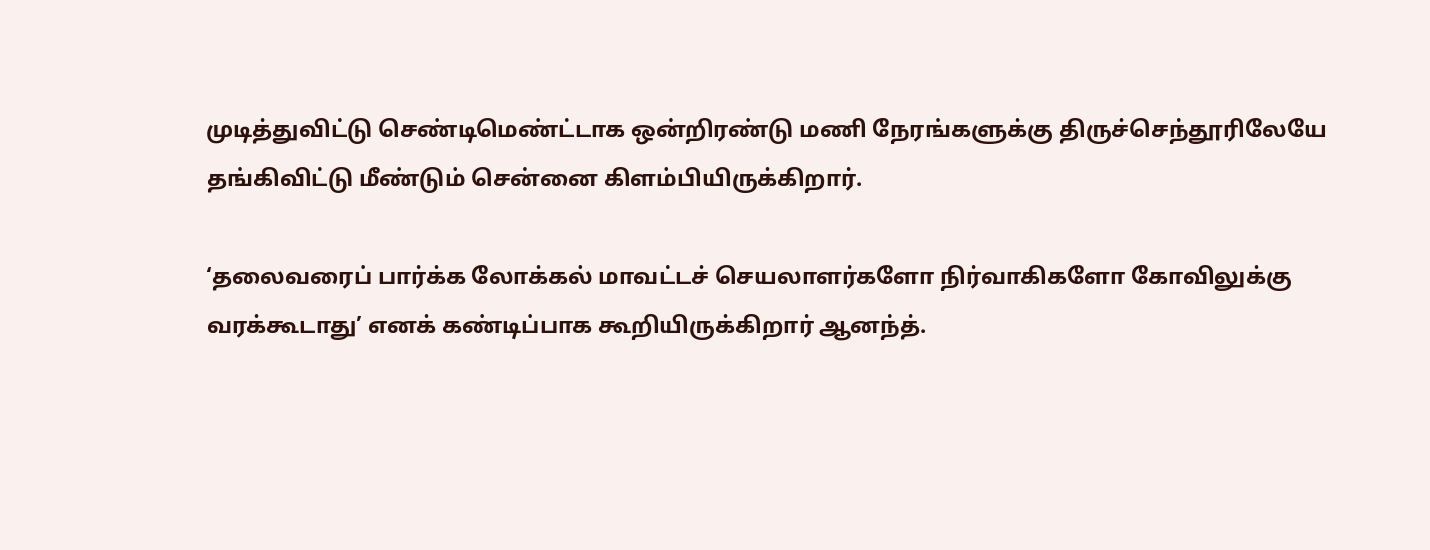முடித்துவிட்டு செண்டிமெண்ட்டாக ஒன்றிரண்டு மணி நேரங்களுக்கு திருச்செந்தூரிலேயே தங்கிவிட்டு மீண்டும் சென்னை கிளம்பியிருக்கிறார்.

‘தலைவரைப் பார்க்க லோக்கல் மாவட்டச் செயலாளர்களோ நிர்வாகிகளோ கோவிலுக்கு வரக்கூடாது’ எனக் கண்டிப்பாக கூறியிருக்கிறார் ஆனந்த்.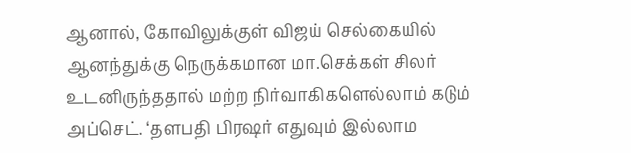ஆனால், கோவிலுக்குள் விஜய் செல்கையில் ஆனந்துக்கு நெருக்கமான மா.செக்கள் சிலர் உடனிருந்ததால் மற்ற நிர்வாகிகளெல்லாம் கடும் அப்செட். ‘தளபதி பிரஷர் எதுவும் இல்லாம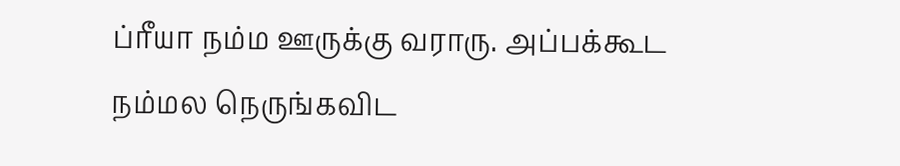ப்ரீயா நம்ம ஊருக்கு வராரு. அப்பக்கூட நம்மல நெருங்கவிட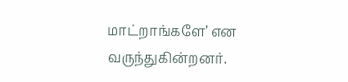மாட்றாங்களே’ என வருந்துகின்றனர்.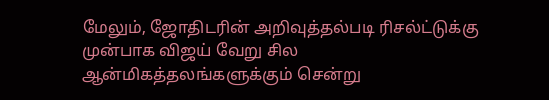மேலும், ஜோதிடரின் அறிவுத்தல்படி ரிசல்ட்டுக்கு முன்பாக விஜய் வேறு சில ஆன்மிகத்தலங்களுக்கும் சென்று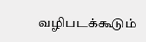வழிபடக்கூடும்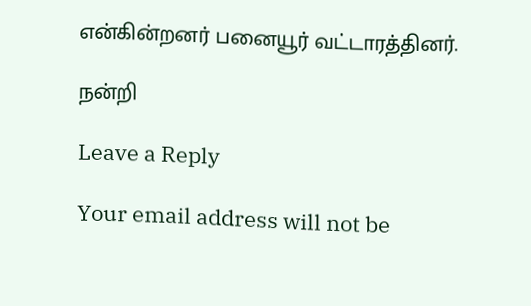என்கின்றனர் பனையூர் வட்டாரத்தினர்.

நன்றி

Leave a Reply

Your email address will not be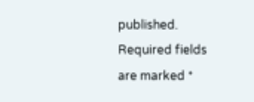published. Required fields are marked *